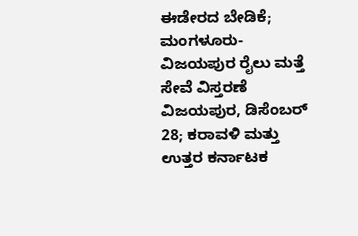ಈಡೇರದ ಬೇಡಿಕೆ; ಮಂಗಳೂರು-ವಿಜಯಪುರ ರೈಲು ಮತ್ತೆ ಸೇವೆ ವಿಸ್ತರಣೆ
ವಿಜಯಪುರ, ಡಿಸೆಂಬರ್ 28; ಕರಾವಳಿ ಮತ್ತು ಉತ್ತರ ಕರ್ನಾಟಕ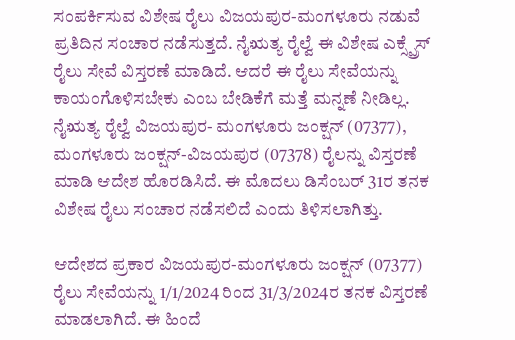ಸಂಪರ್ಕಿಸುವ ವಿಶೇಷ ರೈಲು ವಿಜಯಪುರ-ಮಂಗಳೂರು ನಡುವೆ ಪ್ರತಿದಿನ ಸಂಚಾರ ನಡೆಸುತ್ತದೆ. ನೈಋತ್ಯ ರೈಲ್ವೆ ಈ ವಿಶೇಷ ಎಕ್ಸ್ಪ್ರೆಸ್ ರೈಲು ಸೇವೆ ವಿಸ್ತರಣೆ ಮಾಡಿದೆ. ಆದರೆ ಈ ರೈಲು ಸೇವೆಯನ್ನು ಕಾಯಂಗೊಳಿಸಬೇಕು ಎಂಬ ಬೇಡಿಕೆಗೆ ಮತ್ತೆ ಮನ್ನಣೆ ನೀಡಿಲ್ಲ.
ನೈಋತ್ಯ ರೈಲ್ವೆ ವಿಜಯಪುರ- ಮಂಗಳೂರು ಜಂಕ್ಷನ್ (07377), ಮಂಗಳೂರು ಜಂಕ್ಷನ್-ವಿಜಯಪುರ (07378) ರೈಲನ್ನು ವಿಸ್ತರಣೆ ಮಾಡಿ ಆದೇಶ ಹೊರಡಿಸಿದೆ. ಈ ಮೊದಲು ಡಿಸೆಂಬರ್ 31ರ ತನಕ ವಿಶೇಷ ರೈಲು ಸಂಚಾರ ನಡೆಸಲಿದೆ ಎಂದು ತಿಳಿಸಲಾಗಿತ್ತು.

ಆದೇಶದ ಪ್ರಕಾರ ವಿಜಯಪುರ-ಮಂಗಳೂರು ಜಂಕ್ಷನ್ (07377) ರೈಲು ಸೇವೆಯನ್ನು 1/1/2024 ರಿಂದ 31/3/2024ರ ತನಕ ವಿಸ್ತರಣೆ ಮಾಡಲಾಗಿದೆ. ಈ ಹಿಂದೆ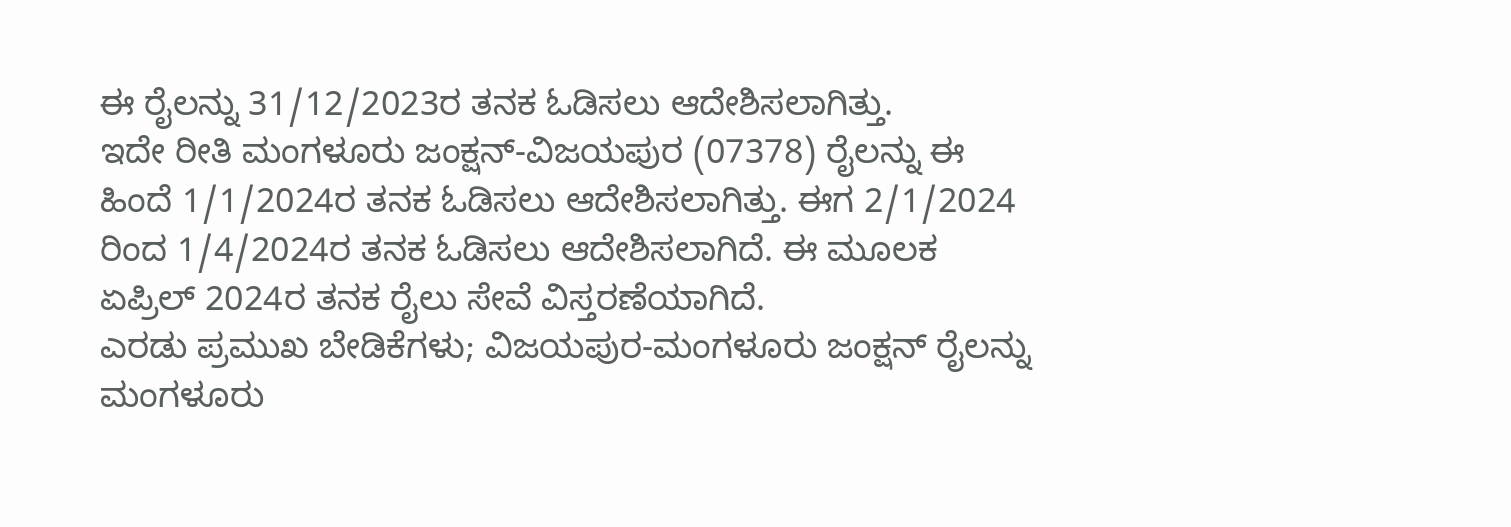ಈ ರೈಲನ್ನು 31/12/2023ರ ತನಕ ಓಡಿಸಲು ಆದೇಶಿಸಲಾಗಿತ್ತು.
ಇದೇ ರೀತಿ ಮಂಗಳೂರು ಜಂಕ್ಷನ್-ವಿಜಯಪುರ (07378) ರೈಲನ್ನು ಈ ಹಿಂದೆ 1/1/2024ರ ತನಕ ಓಡಿಸಲು ಆದೇಶಿಸಲಾಗಿತ್ತು. ಈಗ 2/1/2024 ರಿಂದ 1/4/2024ರ ತನಕ ಓಡಿಸಲು ಆದೇಶಿಸಲಾಗಿದೆ. ಈ ಮೂಲಕ ಏಪ್ರಿಲ್ 2024ರ ತನಕ ರೈಲು ಸೇವೆ ವಿಸ್ತರಣೆಯಾಗಿದೆ.
ಎರಡು ಪ್ರಮುಖ ಬೇಡಿಕೆಗಳು; ವಿಜಯಪುರ-ಮಂಗಳೂರು ಜಂಕ್ಷನ್ ರೈಲನ್ನು ಮಂಗಳೂರು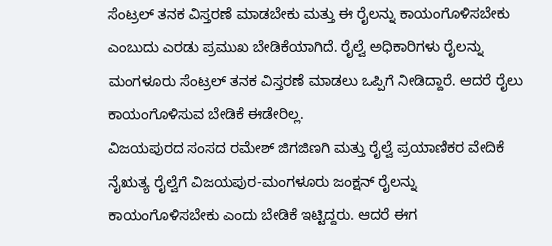ಸೆಂಟ್ರಲ್ ತನಕ ವಿಸ್ತರಣೆ ಮಾಡಬೇಕು ಮತ್ತು ಈ ರೈಲನ್ನು ಕಾಯಂಗೊಳಿಸಬೇಕು ಎಂಬುದು ಎರಡು ಪ್ರಮುಖ ಬೇಡಿಕೆಯಾಗಿದೆ. ರೈಲ್ವೆ ಅಧಿಕಾರಿಗಳು ರೈಲನ್ನು ಮಂಗಳೂರು ಸೆಂಟ್ರಲ್ ತನಕ ವಿಸ್ತರಣೆ ಮಾಡಲು ಒಪ್ಪಿಗೆ ನೀಡಿದ್ದಾರೆ. ಆದರೆ ರೈಲು ಕಾಯಂಗೊಳಿಸುವ ಬೇಡಿಕೆ ಈಡೇರಿಲ್ಲ.
ವಿಜಯಪುರದ ಸಂಸದ ರಮೇಶ್ ಜಿಗಜಿಣಗಿ ಮತ್ತು ರೈಲ್ವೆ ಪ್ರಯಾಣಿಕರ ವೇದಿಕೆ ನೈಋತ್ಯ ರೈಲ್ವೆಗೆ ವಿಜಯಪುರ-ಮಂಗಳೂರು ಜಂಕ್ಷನ್ ರೈಲನ್ನು ಕಾಯಂಗೊಳಿಸಬೇಕು ಎಂದು ಬೇಡಿಕೆ ಇಟ್ಟಿದ್ದರು. ಆದರೆ ಈಗ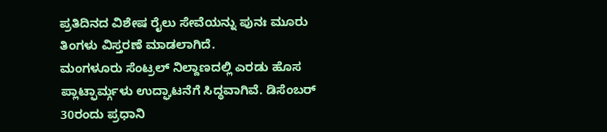ಪ್ರತಿದಿನದ ವಿಶೇಷ ರೈಲು ಸೇವೆಯನ್ನು ಪುನಃ ಮೂರು ತಿಂಗಳು ವಿಸ್ತರಣೆ ಮಾಡಲಾಗಿದೆ.
ಮಂಗಳೂರು ಸೆಂಟ್ರಲ್ ನಿಲ್ದಾಣದಲ್ಲಿ ಎರಡು ಹೊಸ ಪ್ಲಾಟ್ಫಾರ್ಮ್ಗಳು ಉದ್ಘಾಟನೆಗೆ ಸಿದ್ಧವಾಗಿವೆ. ಡಿಸೆಂಬರ್ 30ರಂದು ಪ್ರಧಾನಿ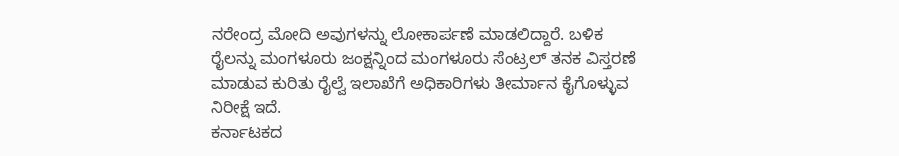ನರೇಂದ್ರ ಮೋದಿ ಅವುಗಳನ್ನು ಲೋಕಾರ್ಪಣೆ ಮಾಡಲಿದ್ದಾರೆ. ಬಳಿಕ ರೈಲನ್ನು ಮಂಗಳೂರು ಜಂಕ್ಷನ್ನಿಂದ ಮಂಗಳೂರು ಸೆಂಟ್ರಲ್ ತನಕ ವಿಸ್ತರಣೆ ಮಾಡುವ ಕುರಿತು ರೈಲ್ವೆ ಇಲಾಖೆಗೆ ಅಧಿಕಾರಿಗಳು ತೀರ್ಮಾನ ಕೈಗೊಳ್ಳುವ ನಿರೀಕ್ಷೆ ಇದೆ.
ಕರ್ನಾಟಕದ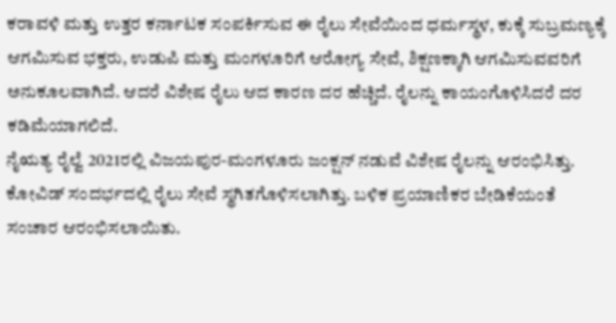ಕರಾವಳಿ ಮತ್ತು ಉತ್ತರ ಕರ್ನಾಟಕ ಸಂಪರ್ಕಿಸುವ ಈ ರೈಲು ಸೇವೆಯಿಂದ ಧರ್ಮಸ್ಥಳ, ಕುಕ್ಕೆ ಸುಬ್ರಮಣ್ಯಕ್ಕೆ ಆಗಮಿಸುವ ಭಕ್ತರು, ಉಡುಪಿ ಮತ್ತು ಮಂಗಳೂರಿಗೆ ಆರೋಗ್ಯ ಸೇವೆ, ಶಿಕ್ಷಣಕ್ಕಾಗಿ ಆಗಮಿಸುವವರಿಗೆ ಅನುಕೂಲವಾಗಿದೆ. ಆದರೆ ವಿಶೇಷ ರೈಲು ಆದ ಕಾರಣ ದರ ಹೆಚ್ಚಿದೆ. ರೈಲನ್ನು ಕಾಯಂಗೊಳಿಸಿದರೆ ದರ ಕಡಿಮೆಯಾಗಲಿದೆ.
ನೈಋತ್ಯ ರೈಲ್ವೆ 2021ರಲ್ಲಿ ವಿಜಯಪುರ-ಮಂಗಳೂರು ಜಂಕ್ಷನ್ ನಡುವೆ ವಿಶೇಷ ರೈಲನ್ನು ಆರಂಭಿಸಿತ್ತು. ಕೋವಿಡ್ ಸಂದರ್ಭದಲ್ಲಿ ರೈಲು ಸೇವೆ ಸ್ಥಗಿತಗೊಳಿಸಲಾಗಿತ್ತು. ಬಳಿಕ ಪ್ರಯಾಣಿಕರ ಬೇಡಿಕೆಯಂತೆ ಸಂಚಾರ ಆರಂಭಿಸಲಾಯಿತು.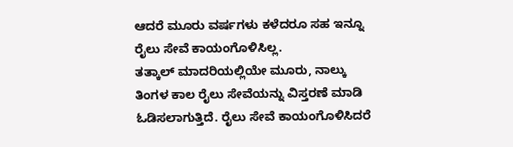ಆದರೆ ಮೂರು ವರ್ಷಗಳು ಕಳೆದರೂ ಸಹ ಇನ್ನೂ ರೈಲು ಸೇವೆ ಕಾಯಂಗೊಳಿಸಿಲ್ಲ.
ತತ್ಕಾಲ್ ಮಾದರಿಯಲ್ಲಿಯೇ ಮೂರು, ನಾಲ್ಕು ತಿಂಗಳ ಕಾಲ ರೈಲು ಸೇವೆಯನ್ನು ವಿಸ್ತರಣೆ ಮಾಡಿ ಓಡಿಸಲಾಗುತ್ತಿದೆ. ರೈಲು ಸೇವೆ ಕಾಯಂಗೊಳಿಸಿದರೆ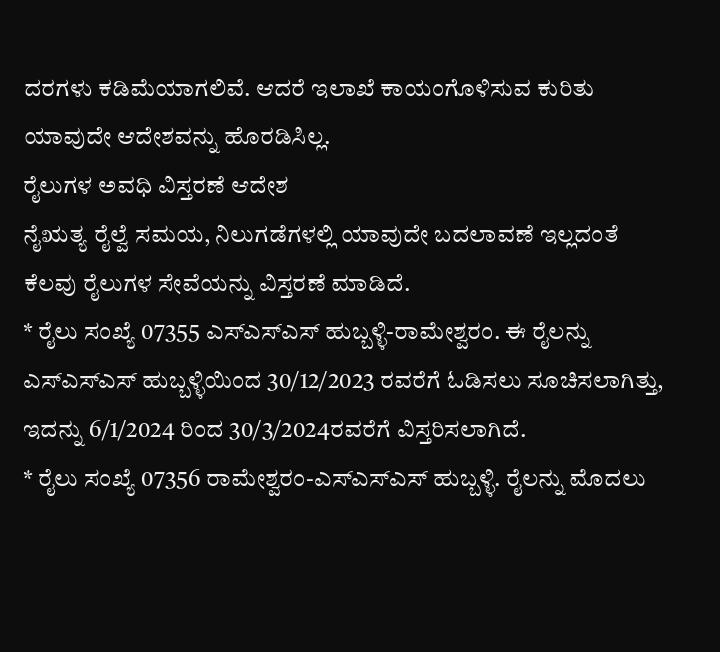ದರಗಳು ಕಡಿಮೆಯಾಗಲಿವೆ. ಆದರೆ ಇಲಾಖೆ ಕಾಯಂಗೊಳಿಸುವ ಕುರಿತು ಯಾವುದೇ ಆದೇಶವನ್ನು ಹೊರಡಿಸಿಲ್ಲ.
ರೈಲುಗಳ ಅವಧಿ ವಿಸ್ತರಣೆ ಆದೇಶ
ನೈಋತ್ಯ ರೈಲ್ವೆ ಸಮಯ, ನಿಲುಗಡೆಗಳಲ್ಲಿ ಯಾವುದೇ ಬದಲಾವಣೆ ಇಲ್ಲದಂತೆ ಕೆಲವು ರೈಲುಗಳ ಸೇವೆಯನ್ನು ವಿಸ್ತರಣೆ ಮಾಡಿದೆ.
* ರೈಲು ಸಂಖ್ಯೆ 07355 ಎಸ್ಎಸ್ಎಸ್ ಹುಬ್ಬಳ್ಳಿ-ರಾಮೇಶ್ವರಂ. ಈ ರೈಲನ್ನು ಎಸ್ಎಸ್ಎಸ್ ಹುಬ್ಬಳ್ಳಿಯಿಂದ 30/12/2023 ರವರೆಗೆ ಓಡಿಸಲು ಸೂಚಿಸಲಾಗಿತ್ತು, ಇದನ್ನು 6/1/2024 ರಿಂದ 30/3/2024ರವರೆಗೆ ವಿಸ್ತರಿಸಲಾಗಿದೆ.
* ರೈಲು ಸಂಖ್ಯೆ 07356 ರಾಮೇಶ್ವರಂ-ಎಸ್ಎಸ್ಎಸ್ ಹುಬ್ಬಳ್ಳಿ. ರೈಲನ್ನು ಮೊದಲು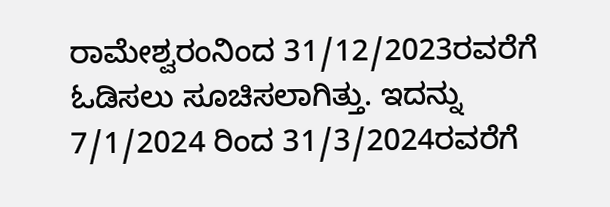ರಾಮೇಶ್ವರಂನಿಂದ 31/12/2023ರವರೆಗೆ ಓಡಿಸಲು ಸೂಚಿಸಲಾಗಿತ್ತು. ಇದನ್ನು 7/1/2024 ರಿಂದ 31/3/2024ರವರೆಗೆ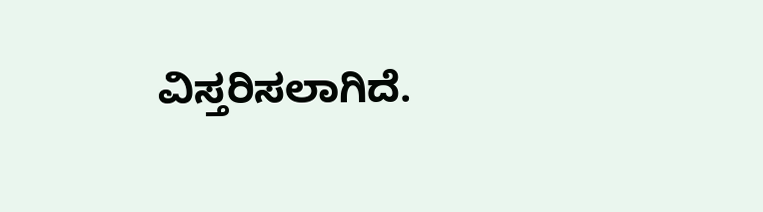ವಿಸ್ತರಿಸಲಾಗಿದೆ.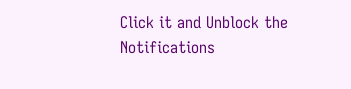Click it and Unblock the Notifications